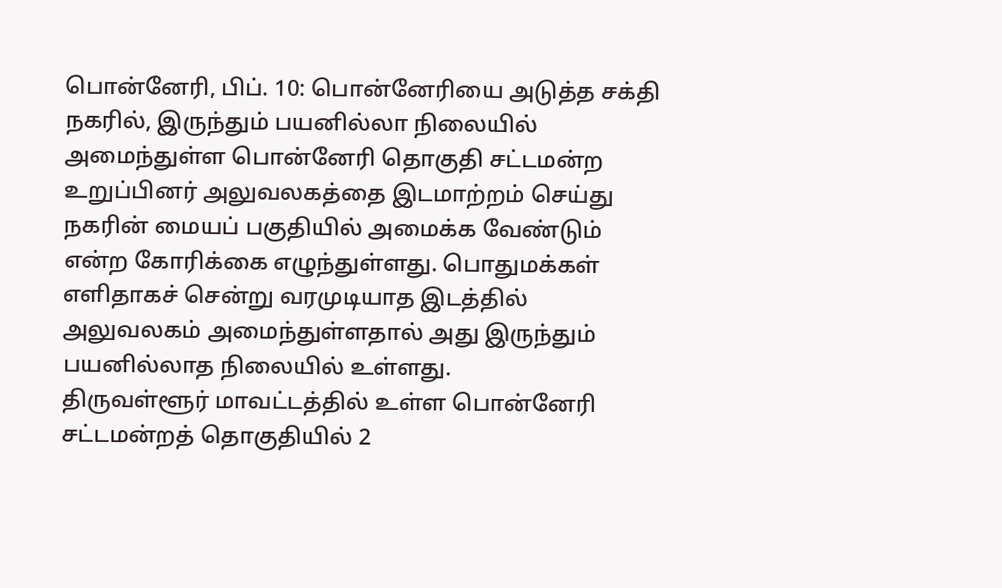பொன்னேரி, பிப். 10: பொன்னேரியை அடுத்த சக்தி நகரில், இருந்தும் பயனில்லா நிலையில் அமைந்துள்ள பொன்னேரி தொகுதி சட்டமன்ற உறுப்பினர் அலுவலகத்தை இடமாற்றம் செய்து நகரின் மையப் பகுதியில் அமைக்க வேண்டும் என்ற கோரிக்கை எழுந்துள்ளது. பொதுமக்கள் எளிதாகச் சென்று வரமுடியாத இடத்தில் அலுவலகம் அமைந்துள்ளதால் அது இருந்தும் பயனில்லாத நிலையில் உள்ளது.
திருவள்ளூர் மாவட்டத்தில் உள்ள பொன்னேரி சட்டமன்றத் தொகுதியில் 2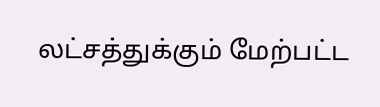லட்சத்துக்கும் மேற்பட்ட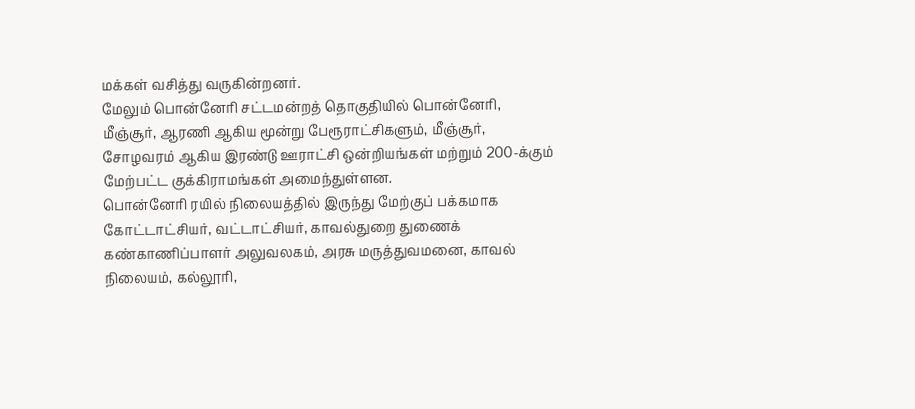மக்கள் வசித்து வருகின்றனர்.
மேலும் பொன்னேரி சட்டமன்றத் தொகுதியில் பொன்னேரி, மீஞ்சூர், ஆரணி ஆகிய மூன்று பேரூராட்சிகளும், மீஞ்சூர், சோழவரம் ஆகிய இரண்டு ஊராட்சி ஒன்றியங்கள் மற்றும் 200-க்கும் மேற்பட்ட குக்கிராமங்கள் அமைந்துள்ளன.
பொன்னேரி ரயில் நிலையத்தில் இருந்து மேற்குப் பக்கமாக கோட்டாட்சியர், வட்டாட்சியர், காவல்துறை துணைக் கண்காணிப்பாளர் அலுவலகம், அரசு மருத்துவமனை, காவல் நிலையம், கல்லூரி,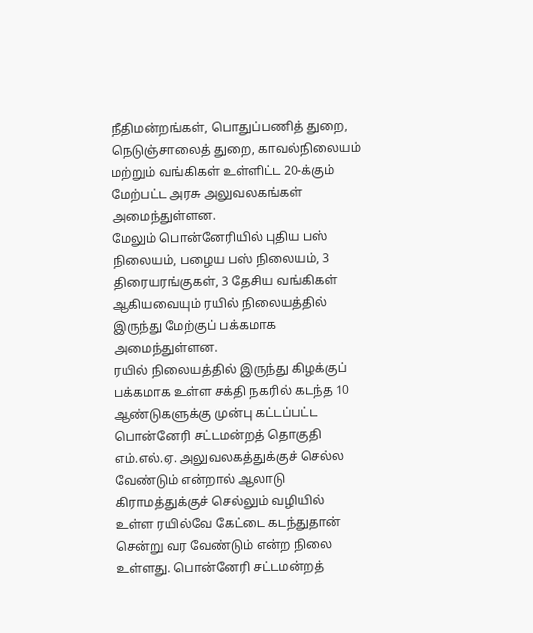நீதிமன்றங்கள், பொதுப்பணித் துறை, நெடுஞ்சாலைத் துறை, காவல்நிலையம் மற்றும் வங்கிகள் உள்ளிட்ட 20-க்கும் மேற்பட்ட அரசு அலுவலகங்கள் அமைந்துள்ளன.
மேலும் பொன்னேரியில் புதிய பஸ் நிலையம், பழைய பஸ் நிலையம், 3 திரையரங்குகள், 3 தேசிய வங்கிகள் ஆகியவையும் ரயில் நிலையத்தில் இருந்து மேற்குப் பக்கமாக அமைந்துள்ளன.
ரயில் நிலையத்தில் இருந்து கிழக்குப் பக்கமாக உள்ள சக்தி நகரில் கடந்த 10 ஆண்டுகளுக்கு முன்பு கட்டப்பட்ட பொன்னேரி சட்டமன்றத் தொகுதி எம்.எல்.ஏ. அலுவலகத்துக்குச் செல்ல வேண்டும் என்றால் ஆலாடு கிராமத்துக்குச் செல்லும் வழியில் உள்ள ரயில்வே கேட்டை கடந்துதான் சென்று வர வேண்டும் என்ற நிலை உள்ளது. பொன்னேரி சட்டமன்றத்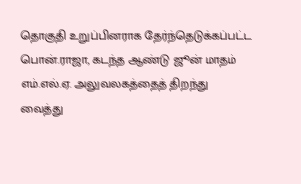தொகுதி உறுப்பினராக தேர்ந்தெடுக்கப்பட்ட பொன்.ராஜா, கடந்த ஆண்டு ஜூன் மாதம் எம்.எல்.ஏ. அலுவலகத்தைத் திறந்து வைத்து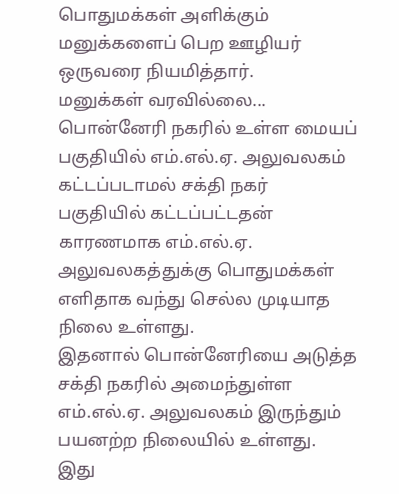பொதுமக்கள் அளிக்கும் மனுக்களைப் பெற ஊழியர் ஒருவரை நியமித்தார்.
மனுக்கள் வரவில்லை... பொன்னேரி நகரில் உள்ள மையப் பகுதியில் எம்.எல்.ஏ. அலுவலகம் கட்டப்படாமல் சக்தி நகர் பகுதியில் கட்டப்பட்டதன் காரணமாக எம்.எல்.ஏ. அலுவலகத்துக்கு பொதுமக்கள் எளிதாக வந்து செல்ல முடியாத நிலை உள்ளது.
இதனால் பொன்னேரியை அடுத்த சக்தி நகரில் அமைந்துள்ள எம்.எல்.ஏ. அலுவலகம் இருந்தும் பயனற்ற நிலையில் உள்ளது.
இது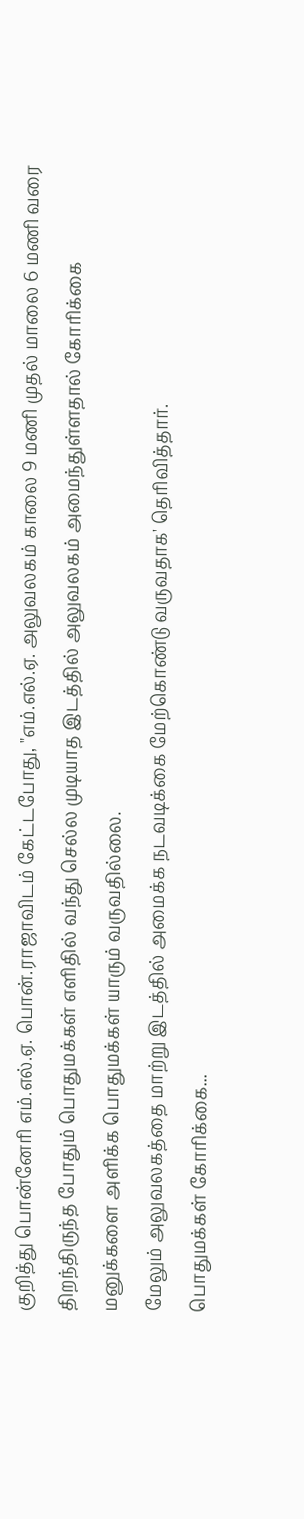குறித்து பொன்னேரி எம்.எல்.ஏ. பொன்.ராஜாவிடம் கேட்டபோது, "எம்.எல்.ஏ. அலுவலகம் காலை 9 மணி முதல் மாலை 6 மணி வரை திறந்திருந்த போதும் பொதுமக்கள் எளிதில் வந்து செல்ல முடியாத இடத்தில் அலுவலகம் அமைந்துள்ளதால் கோரிக்கை மனுக்களை அளிக்க பொதுமக்கள் யாரும் வருவதில்லை.
மேலும் அலுவலகத்தை மாற்று இடத்தில் அமைக்க நடவடிக்கை மேற்கொண்டு வருவதாக' தெரிவித்தார்.
பொதுமக்கள் கோரிக்கை...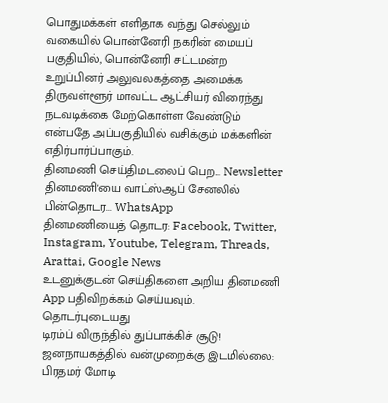பொதுமக்கள் எளிதாக வந்து செல்லும் வகையில் பொன்னேரி நகரின் மையப் பகுதியில், பொன்னேரி சட்டமன்ற உறுப்பினர் அலுவலகத்தை அமைக்க திருவள்ளூர் மாவட்ட ஆட்சியர் விரைந்து நடவடிக்கை மேற்கொள்ள வேண்டும் என்பதே அப்பகுதியில் வசிக்கும் மக்களின் எதிர்பார்ப்பாகும்.
தினமணி செய்திமடலைப் பெற... Newsletter
தினமணி'யை வாட்ஸ்ஆப் சேனலில் பின்தொடர... WhatsApp
தினமணியைத் தொடர: Facebook, Twitter, Instagram, Youtube, Telegram, Threads, Arattai, Google News
உடனுக்குடன் செய்திகளை அறிய தினமணி App பதிவிறக்கம் செய்யவும்.
தொடர்புடையது
டிரம்ப் விருந்தில் துப்பாக்கிச் சூடு! ஜனநாயகத்தில் வன்முறைக்கு இடமில்லை: பிரதமர் மோடி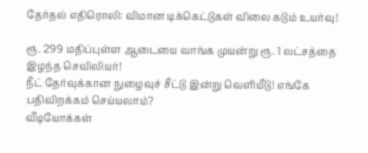தேர்தல் எதிரொலி: விமான டிக்கெட்டுகள் விலை கடும் உயர்வு!

ரூ. 299 மதிப்புள்ள ஆடையை வாங்க முயன்று ரூ. 1 லட்சத்தை இழந்த செவிலியர்!
நீட் தேர்வுக்கான நுழைவுச் சீட்டு இன்று வெளியீடு! எங்கே பதிவிறக்கம் செய்யலாம்?
வீடியோக்கள்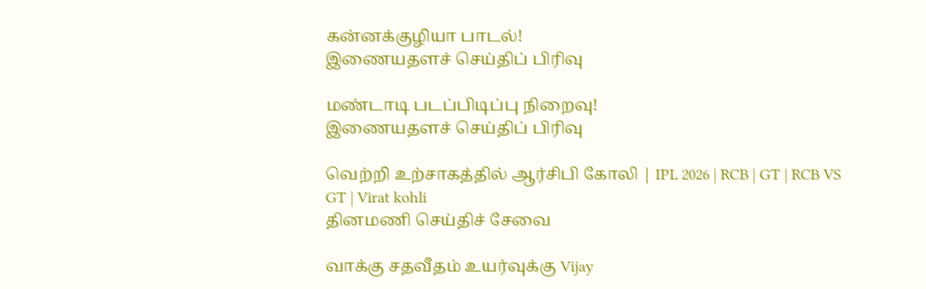கன்னக்குழியா பாடல்!
இணையதளச் செய்திப் பிரிவு

மண்டாடி படப்பிடிப்பு நிறைவு!
இணையதளச் செய்திப் பிரிவு

வெற்றி உற்சாகத்தில் ஆர்சிபி கோலி | IPL 2026 | RCB | GT | RCB VS GT | Virat kohli
தினமணி செய்திச் சேவை

வாக்கு சதவீதம் உயர்வுக்கு Vijay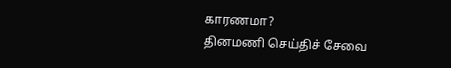காரணமா?
தினமணி செய்திச் சேவை